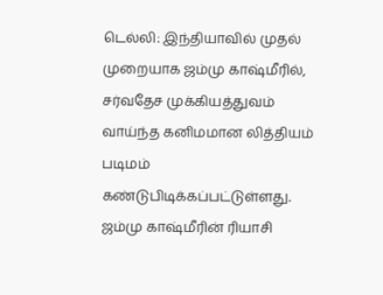டெல்லி: இந்தியாவில் முதல் முறையாக ஜம்மு காஷ்மீரில், சர்வதேச முக்கியத்துவம் வாய்ந்த கனிமமான லித்தியம் படிமம் கண்டுபிடிக்கப்பட்டுள்ளது.
ஜம்மு காஷ்மீரின் ரியாசி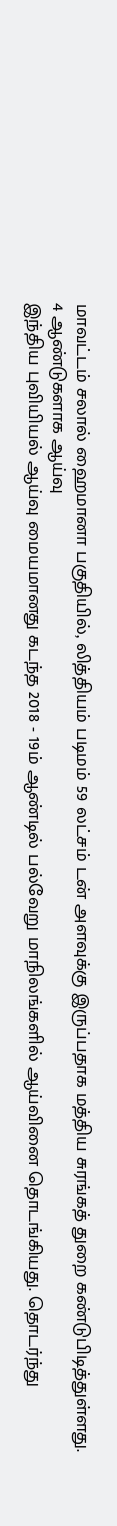மாவட்டம் சலால் ஹைமானா பகுதியில், லித்தியம் படிமம் 59 லட்சம் டன் அளவுக்கு இருப்பதாக மத்திய சுரங்கத் துறை கண்டுபிடித்துள்ளது.
4 ஆண்டுகளாக ஆய்வு
இந்திய புவியியல் ஆய்வு மையமானது கடந்த 2018 - 19ம் ஆண்டில் பல்வேறு மாநிலங்களில் ஆய்வினை தொடங்கியது. தொடர்ந்து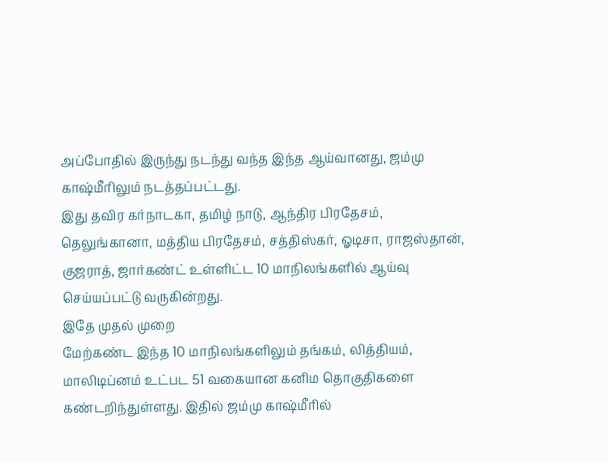அப்போதில் இருந்து நடந்து வந்த இந்த ஆய்வானது, ஜம்மு காஷ்மீரிலும் நடத்தப்பட்டது.
இது தவிர கர்நாடகா, தமிழ் நாடு, ஆந்திர பிரதேசம், தெலுங்கானா, மத்திய பிரதேசம், சத்திஸ்கர், ஓடிசா, ராஜஸ்தான், குஜராத், ஜார்கண்ட் உள்ளிட்ட 10 மாநிலங்களில் ஆய்வு செய்யப்பட்டு வருகின்றது.
இதே முதல் முறை
மேற்கண்ட இந்த 10 மாநிலங்களிலும் தங்கம், லித்தியம், மாலிடிப்னம் உட்பட 51 வகையான கனிம தொகுதிகளை கண்டறிந்துள்ளது. இதில் ஜம்மு காஷ்மீரில்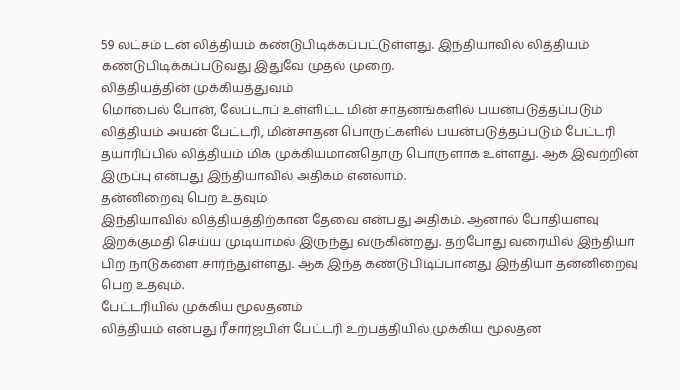59 லட்சம் டன் லித்தியம் கண்டுபிடிக்கப்பட்டுள்ளது. இந்தியாவில் லித்தியம் கண்டுபிடிக்கப்படுவது இதுவே முதல் முறை.
லித்தியத்தின் முக்கியத்துவம்
மொபைல் போன், லேப்டாப் உள்ளிட்ட மின் சாதனங்களில் பயன்படுத்தப்படும் லித்தியம் அயன் பேட்டரி, மின்சாதன பொருட்களில் பயன்படுத்தப்படும் பேட்டரி தயாரிப்பில் லித்தியம் மிக முக்கியமானதொரு பொருளாக உள்ளது. ஆக இவற்றின் இருப்பு என்பது இந்தியாவில் அதிகம் எனலாம்.
தன்னிறைவு பெற உதவும்
இந்தியாவில் லித்தியத்திற்கான தேவை என்பது அதிகம். ஆனால் போதியளவு இறக்குமதி செய்ய முடியாமல் இருந்து வருகின்றது. தற்போது வரையில் இந்தியா பிற நாடுகளை சார்ந்துள்ளது. ஆக இந்த கண்டுபிடிப்பானது இந்தியா தன்னிறைவு பெற உதவும்.
பேட்டரியில் முக்கிய மூலதனம்
லித்தியம் என்பது ரீசார்ஜபிள் பேட்டரி உற்பத்தியில் முக்கிய மூலதன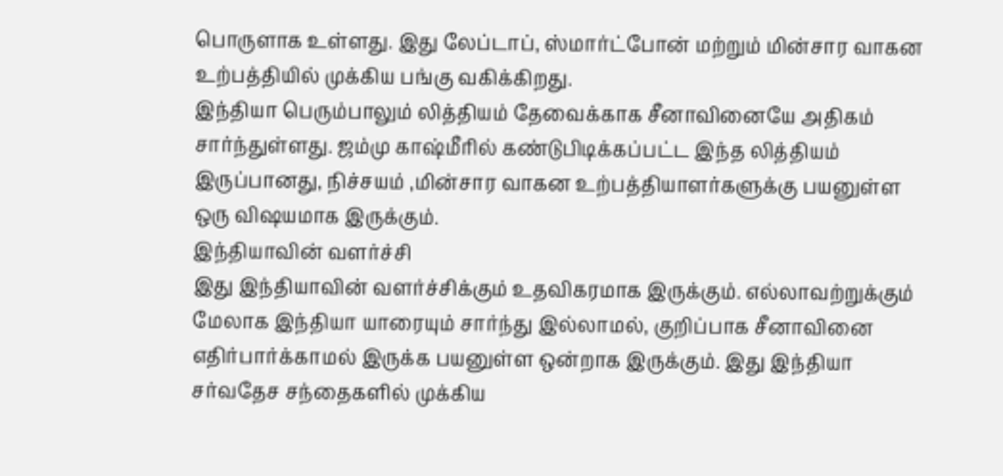பொருளாக உள்ளது. இது லேப்டாப், ஸ்மார்ட்போன் மற்றும் மின்சார வாகன உற்பத்தியில் முக்கிய பங்கு வகிக்கிறது.
இந்தியா பெரும்பாலும் லித்தியம் தேவைக்காக சீனாவினையே அதிகம் சார்ந்துள்ளது. ஜம்மு காஷ்மீரில் கண்டுபிடிக்கப்பட்ட இந்த லித்தியம் இருப்பானது, நிச்சயம் ,மின்சார வாகன உற்பத்தியாளர்களுக்கு பயனுள்ள ஒரு விஷயமாக இருக்கும்.
இந்தியாவின் வளர்ச்சி
இது இந்தியாவின் வளர்ச்சிக்கும் உதவிகரமாக இருக்கும். எல்லாவற்றுக்கும் மேலாக இந்தியா யாரையும் சார்ந்து இல்லாமல், குறிப்பாக சீனாவினை எதிர்பார்க்காமல் இருக்க பயனுள்ள ஒன்றாக இருக்கும். இது இந்தியா சர்வதேச சந்தைகளில் முக்கிய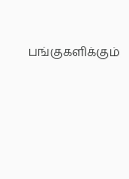பங்குகளிக்கும்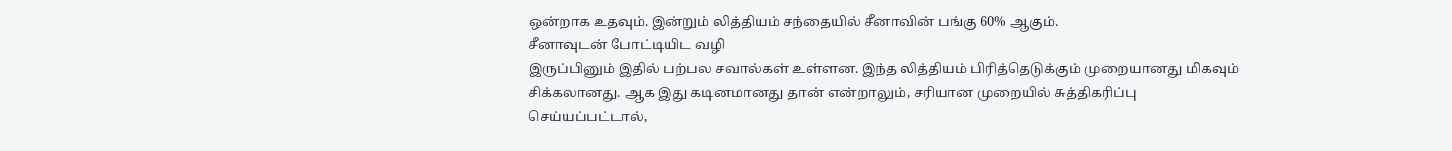ஒன்றாக உதவும். இன்றும் லித்தியம் சந்தையில் சீனாவின் பங்கு 60% ஆகும்.
சீனாவுடன் போட்டியிட வழி
இருப்பினும் இதில் பற்பல சவால்கள் உள்ளன. இந்த லித்தியம் பிரித்தெடுக்கும் முறையானது மிகவும் சிக்கலானது. ஆக இது கடினமானது தான் என்றாலும், சரியான முறையில் சுத்திகரிப்பு செய்யப்பட்டால்,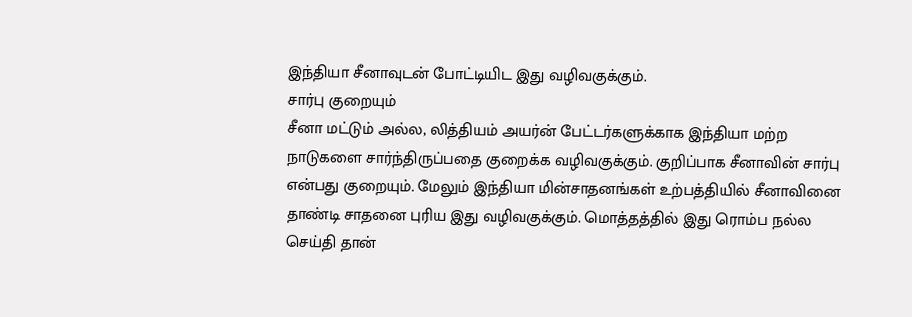இந்தியா சீனாவுடன் போட்டியிட இது வழிவகுக்கும்.
சார்பு குறையும்
சீனா மட்டும் அல்ல, லித்தியம் அயர்ன் பேட்டர்களுக்காக இந்தியா மற்ற நாடுகளை சார்ந்திருப்பதை குறைக்க வழிவகுக்கும். குறிப்பாக சீனாவின் சார்பு என்பது குறையும். மேலும் இந்தியா மின்சாதனங்கள் உற்பத்தியில் சீனாவினை தாண்டி சாதனை புரிய இது வழிவகுக்கும். மொத்தத்தில் இது ரொம்ப நல்ல செய்தி தான்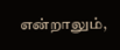என்றாலும்,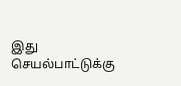இது செயல்பாட்டுக்கு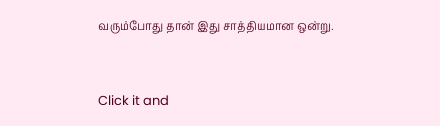வரும்போது தான் இது சாத்தியமான ஒன்று.


Click it and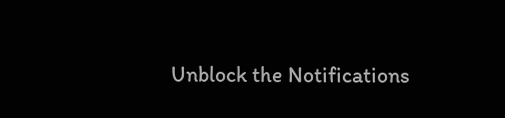Unblock the Notifications